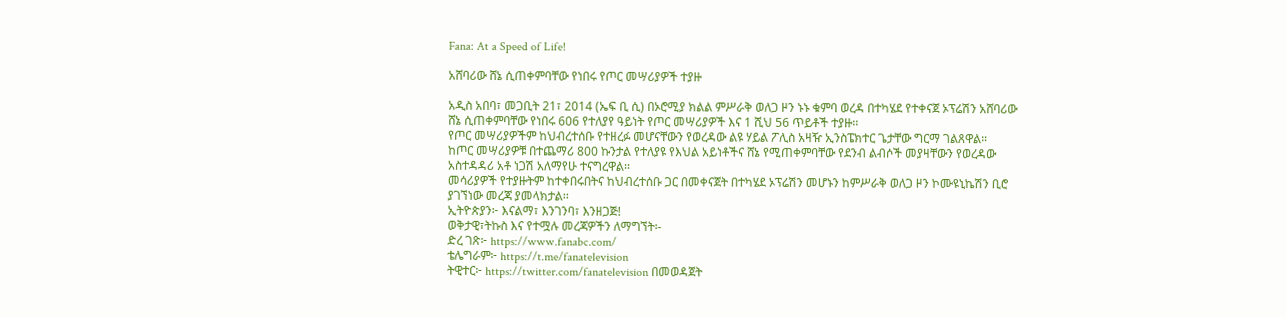Fana: At a Speed of Life!

አሸባሪው ሸኔ ሲጠቀምባቸው የነበሩ የጦር መሣሪያዎች ተያዙ

አዲስ አበባ፣ መጋቢት 21፣ 2014 (ኤፍ ቢ ሲ) በኦሮሚያ ክልል ምሥራቅ ወለጋ ዞን ኑኑ ቁምባ ወረዳ በተካሄደ የተቀናጀ ኦፕሬሽን አሸባሪው ሸኔ ሲጠቀምባቸው የነበሩ 606 የተለያየ ዓይነት የጦር መሣሪያዎች እና 1 ሺህ 56 ጥይቶች ተያዙ፡፡
የጦር መሣሪያዎችም ከህብረተሰቡ የተዘረፉ መሆናቸውን የወረዳው ልዩ ሃይል ፖሊስ አዛዥ ኢንስፔክተር ጌታቸው ግርማ ገልጸዋል።
ከጦር መሣሪያዎቹ በተጨማሪ 800 ኩንታል የተለያዩ የእህል አይነቶችና ሸኔ የሚጠቀምባቸው የደንብ ልብሶች መያዛቸውን የወረዳው አስተዳዳሪ አቶ ነጋሽ አለማየሁ ተናግረዋል፡፡
መሳሪያዎች የተያዙትም ከተቀበሩበትና ከህብረተሰቡ ጋር በመቀናጀት በተካሄደ ኦፕሬሽን መሆኑን ከምሥራቅ ወለጋ ዞን ኮሙዩኒኬሽን ቢሮ ያገኘነው መረጃ ያመላክታል፡፡
ኢትዮጵያን፦ እናልማ፣ እንገንባ፣ እንዘጋጅ!
ወቅታዊ፣ትኩስ እና የተሟሉ መረጃዎችን ለማግኘት፡-
ድረ ገጽ፦ https://www.fanabc.com/
ቴሌግራም፦ https://t.me/fanatelevision
ትዊተር፦ https://twitter.com/fanatelevision በመወዳጀት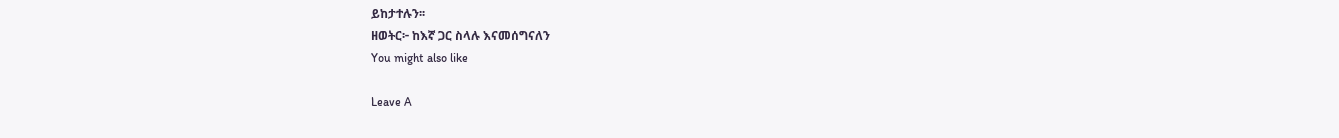ይከታተሉን፡፡
ዘወትር፦ ከእኛ ጋር ስላሉ እናመሰግናለን
You might also like

Leave A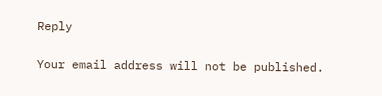Reply

Your email address will not be published.